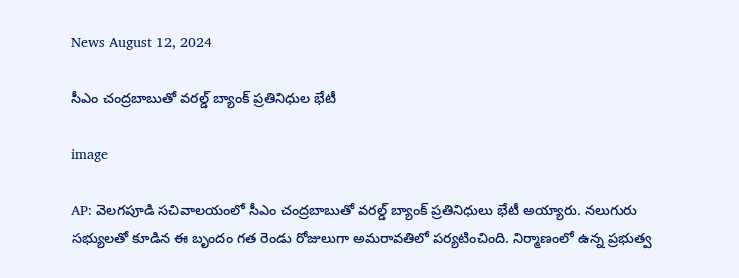News August 12, 2024

సీఎం చంద్రబాబుతో వరల్డ్ బ్యాంక్ ప్రతినిధుల భేటీ

image

AP: వెలగపూడి సచివాలయంలో సీఎం చంద్రబాబుతో వరల్డ్ బ్యాంక్ ప్రతినిధులు భేటీ అయ్యారు. నలుగురు సభ్యులతో కూడిన ఈ బృందం గత రెండు రోజులుగా అమరావతిలో పర్యటించింది. నిర్మాణంలో ఉన్న ప్రభుత్వ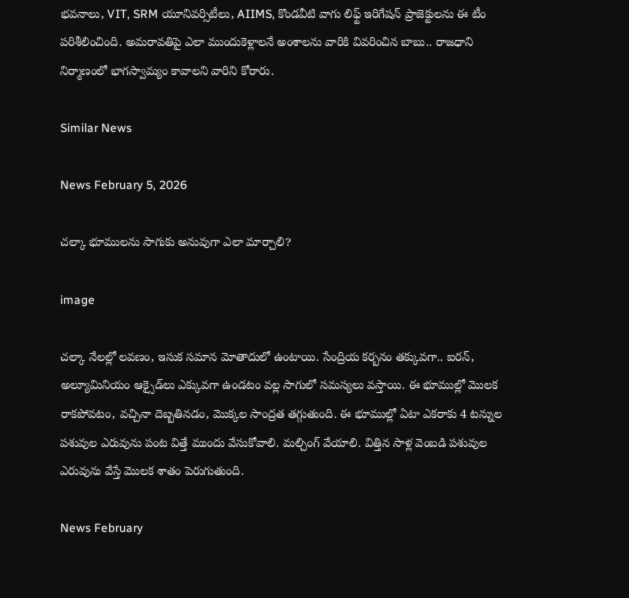భవనాలు, VIT, SRM యూనివర్సిటీలు, AIIMS, కొండవీటి వాగు లిఫ్ట్ ఇరిగేషన్ ప్రాజెక్టులను ఈ టీం పరిశీలించింది. అమరావతిపై ఎలా ముందుకెళ్లాలనే అంశాలను వారికి వివరించిన బాబు.. రాజధాని నిర్మాణంలో భాగస్వామ్యం కావాలని వారిని కోరారు.

Similar News

News February 5, 2026

చల్కా భూములను సాగుకు అనువుగా ఎలా మార్చాలి?

image

చల్కా నేలల్లో లవణం, ఇసుక సమాన మోతాదులో ఉంటాయి. సేంద్రియ కర్బనం తక్కువగా.. ఐరన్, అల్యూమినియం ఆక్సైడ్‌లు ఎక్కువగా ఉండటం వల్ల సాగులో సమస్యలు వస్తాయి. ఈ భూముల్లో మొలక రాకపోవటం, వచ్చినా దెబ్బతినడం, మొక్కల సాంద్రత తగ్గుతుంది. ఈ భూముల్లో ఏటా ఎకరాకు 4 టన్నుల పశువుల ఎరువును పంట విత్తే ముందు వేసుకోవాలి. మల్చింగ్‌ వేయాలి. విత్తిన సాళ్ల వెంబడి పశువుల ఎరువును వేస్తే మొలక శాతం పెరుగుతుంది.

News February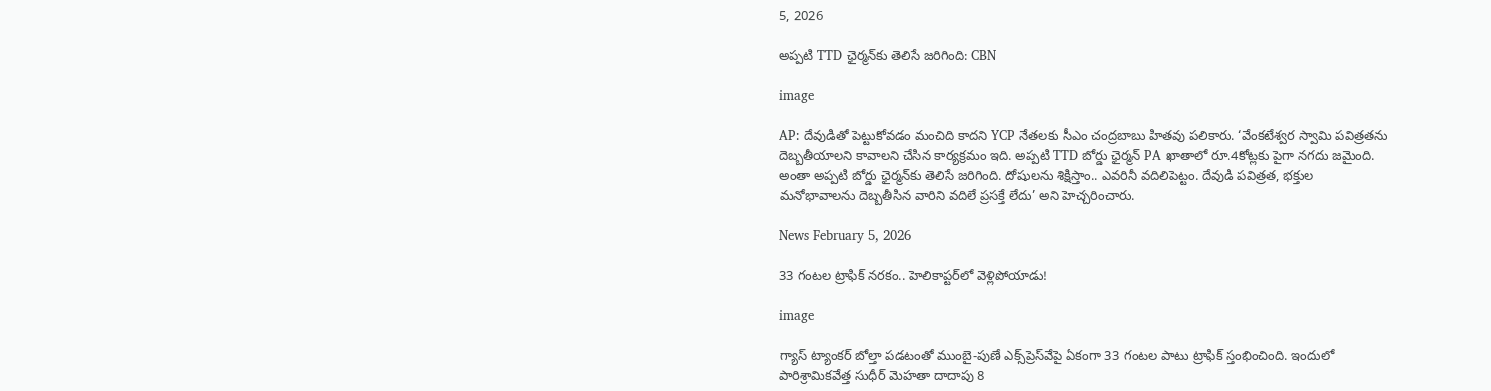5, 2026

అప్పటి TTD ఛైర్మన్‌కు తెలిసే జరిగింది: CBN

image

AP: దేవుడితో పెట్టుకోవడం మంచిది కాదని YCP నేతలకు సీఎం చంద్రబాబు హితవు పలికారు. ‘వేంకటేశ్వర స్వామి పవిత్రతను దెబ్బతీయాలని కావాలని చేసిన కార్యక్రమం ఇది. అప్పటి TTD బోర్డు ఛైర్మన్ PA ఖాతాలో రూ.4కోట్లకు పైగా నగదు జమైంది. అంతా అప్పటి బోర్డు ఛైర్మన్‌కు తెలిసే జరిగింది. దోషులను శిక్షిస్తాం.. ఎవరినీ వదిలిపెట్టం. దేవుడి పవిత్రత, భక్తుల మనోభావాలను దెబ్బతీసిన వారిని వదిలే ప్రసక్తే లేదు’ అని హెచ్చరించారు.

News February 5, 2026

33 గంటల ట్రాఫిక్ నరకం.. హెలికాప్టర్‌లో వెళ్లిపోయాడు!

image

గ్యాస్ ట్యాంకర్ బోల్తా పడటంతో ముంబై-పుణే ఎక్స్‌ప్రెస్‌వేపై ఏకంగా 33 గంటల పాటు ట్రాఫిక్ స్తంభించింది. ఇందులో పారిశ్రామికవేత్త సుధీర్ మెహతా దాదాపు 8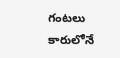గంటలు కారులోనే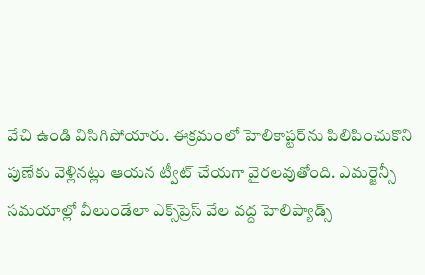వేచి ఉండి విసిగిపోయారు. ఈక్రమంలో హెలికాప్టర్‌ను పిలిపించుకొని పుణేకు వెళ్లినట్లు ఆయన ట్వీట్ చేయగా వైరలవుతోంది. ఎమర్జెన్సీ సమయాల్లో వీలుండేలా ఎక్స్‌ప్రెస్ వేల వద్ద హెలిప్యాడ్స్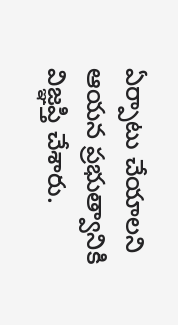ఏర్పాటు చేయాలని ఆయన ప్రభుత్వానికి విజ్ఞప్తి చేశారు.